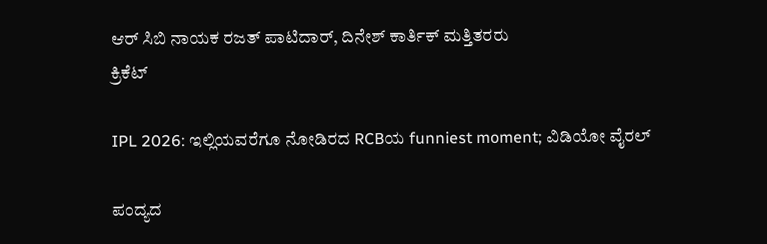ಆರ್ ಸಿಬಿ ನಾಯಕ ರಜತ್ ಪಾಟಿದಾರ್, ದಿನೇಶ್ ಕಾರ್ತಿಕ್ ಮತ್ತಿತರರು
ಕ್ರಿಕೆಟ್

IPL 2026: ಇಲ್ಲಿಯವರೆಗೂ ನೋಡಿರದ RCBಯ funniest moment; ವಿಡಿಯೋ ವೈರಲ್

ಪಂದ್ಯದ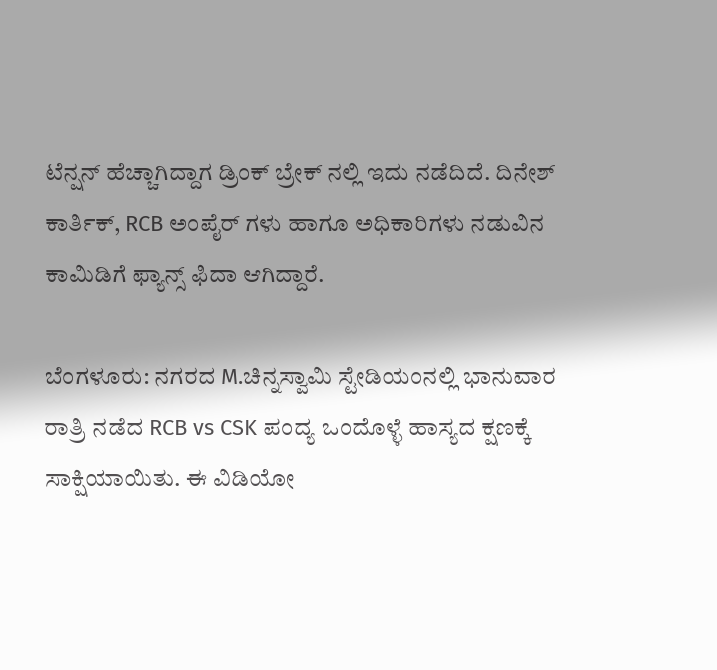ಟೆನ್ಷನ್ ಹೆಚ್ಚಾಗಿದ್ದಾಗ ಡ್ರಿಂಕ್ ಬ್ರೇಕ್ ನಲ್ಲಿ ಇದು ನಡೆದಿದೆ. ದಿನೇಶ್ ಕಾರ್ತಿಕ್, RCB ಅಂಪೈರ್ ಗಳು ಹಾಗೂ ಅಧಿಕಾರಿಗಳು ನಡುವಿನ ಕಾಮಿಡಿಗೆ ಫ್ಯಾನ್ಸ್ ಫಿದಾ ಆಗಿದ್ದಾರೆ.

ಬೆಂಗಳೂರು: ನಗರದ M.ಚಿನ್ನಸ್ವಾಮಿ ಸ್ಟೇಡಿಯಂನಲ್ಲಿ ಭಾನುವಾರ ರಾತ್ರಿ ನಡೆದ RCB vs CSK ಪಂದ್ಯ ಒಂದೊಳ್ಳೆ ಹಾಸ್ಯದ ಕ್ಷಣಕ್ಕೆ ಸಾಕ್ಷಿಯಾಯಿತು. ಈ ವಿಡಿಯೋ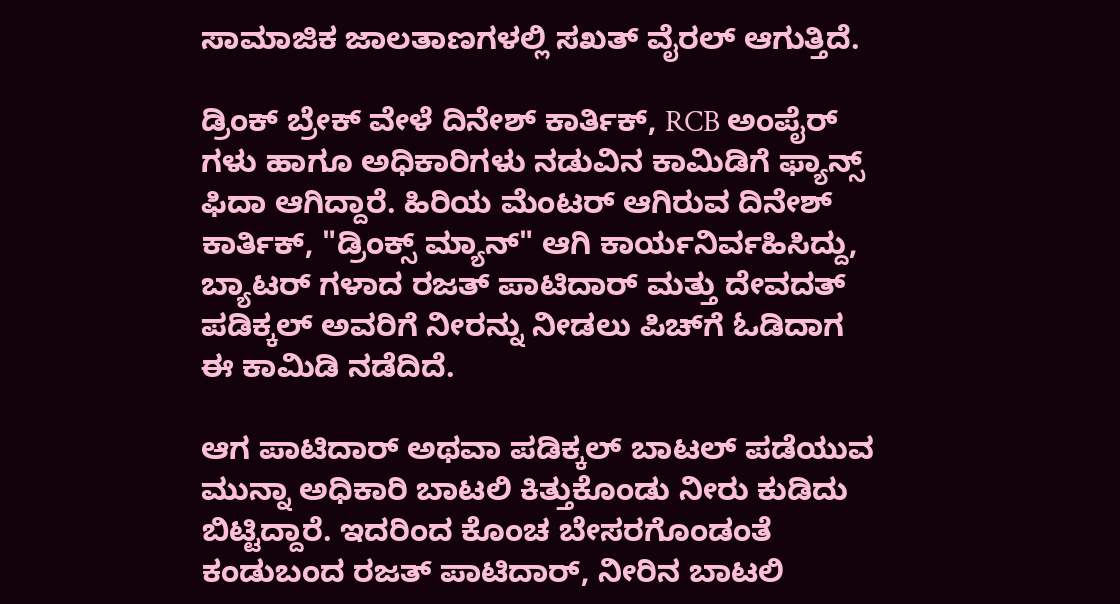ಸಾಮಾಜಿಕ ಜಾಲತಾಣಗಳಲ್ಲಿ ಸಖತ್ ವೈರಲ್ ಆಗುತ್ತಿದೆ.

ಡ್ರಿಂಕ್ ಬ್ರೇಕ್ ವೇಳೆ ದಿನೇಶ್ ಕಾರ್ತಿಕ್, RCB ಅಂಪೈರ್ ಗಳು ಹಾಗೂ ಅಧಿಕಾರಿಗಳು ನಡುವಿನ ಕಾಮಿಡಿಗೆ ಫ್ಯಾನ್ಸ್ ಫಿದಾ ಆಗಿದ್ದಾರೆ. ಹಿರಿಯ ಮೆಂಟರ್ ಆಗಿರುವ ದಿನೇಶ್ ಕಾರ್ತಿಕ್, "ಡ್ರಿಂಕ್ಸ್ ಮ್ಯಾನ್" ಆಗಿ ಕಾರ್ಯನಿರ್ವಹಿಸಿದ್ದು, ಬ್ಯಾಟರ್ ಗಳಾದ ರಜತ್ ಪಾಟಿದಾರ್ ಮತ್ತು ದೇವದತ್ ಪಡಿಕ್ಕಲ್ ಅವರಿಗೆ ನೀರನ್ನು ನೀಡಲು ಪಿಚ್‌ಗೆ ಓಡಿದಾಗ ಈ ಕಾಮಿಡಿ ನಡೆದಿದೆ.

ಆಗ ಪಾಟಿದಾರ್ ಅಥವಾ ಪಡಿಕ್ಕಲ್ ಬಾಟಲ್ ಪಡೆಯುವ ಮುನ್ನಾ ಅಧಿಕಾರಿ ಬಾಟಲಿ ಕಿತ್ತುಕೊಂಡು ನೀರು ಕುಡಿದು ಬಿಟ್ಟಿದ್ದಾರೆ. ಇದರಿಂದ ಕೊಂಚ ಬೇಸರಗೊಂಡಂತೆ ಕಂಡುಬಂದ ರಜತ್ ಪಾಟಿದಾರ್, ನೀರಿನ ಬಾಟಲಿ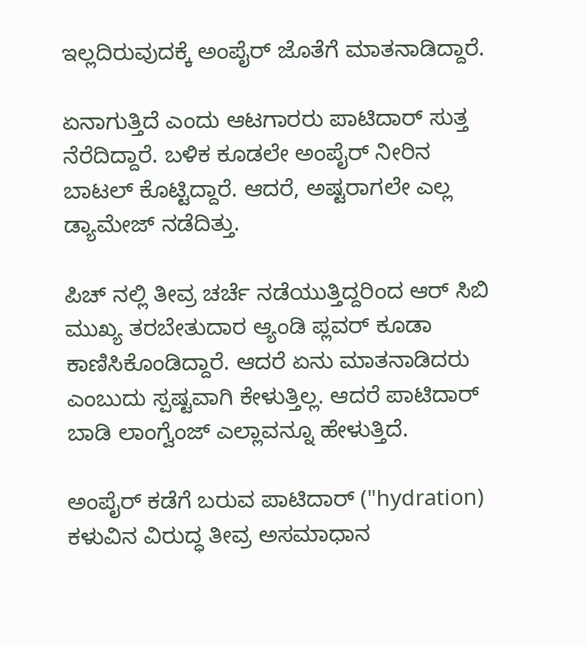ಇಲ್ಲದಿರುವುದಕ್ಕೆ ಅಂಪೈರ್ ಜೊತೆಗೆ ಮಾತನಾಡಿದ್ದಾರೆ.

ಏನಾಗುತ್ತಿದೆ ಎಂದು ಆಟಗಾರರು ಪಾಟಿದಾರ್ ಸುತ್ತ ನೆರೆದಿದ್ದಾರೆ. ಬಳಿಕ ಕೂಡಲೇ ಅಂಪೈರ್ ನೀರಿನ ಬಾಟಲ್ ಕೊಟ್ಟಿದ್ದಾರೆ. ಆದರೆ, ಅಷ್ಟರಾಗಲೇ ಎಲ್ಲ ಡ್ಯಾಮೇಜ್ ನಡೆದಿತ್ತು.

ಪಿಚ್ ನಲ್ಲಿ ತೀವ್ರ ಚರ್ಚೆ ನಡೆಯುತ್ತಿದ್ದರಿಂದ ಆರ್ ಸಿಬಿ ಮುಖ್ಯ ತರಬೇತುದಾರ ಆ್ಯಂಡಿ ಪ್ಲವರ್ ಕೂಡಾ ಕಾಣಿಸಿಕೊಂಡಿದ್ದಾರೆ. ಆದರೆ ಏನು ಮಾತನಾಡಿದರು ಎಂಬುದು ಸ್ಪಷ್ಟವಾಗಿ ಕೇಳುತ್ತಿಲ್ಲ. ಆದರೆ ಪಾಟಿದಾರ್ ಬಾಡಿ ಲಾಂಗ್ವೆಂಜ್ ಎಲ್ಲಾವನ್ನೂ ಹೇಳುತ್ತಿದೆ.

ಅಂಪೈರ್ ಕಡೆಗೆ ಬರುವ ಪಾಟಿದಾರ್ ("hydration) ಕಳುವಿನ ವಿರುದ್ಧ ತೀವ್ರ ಅಸಮಾಧಾನ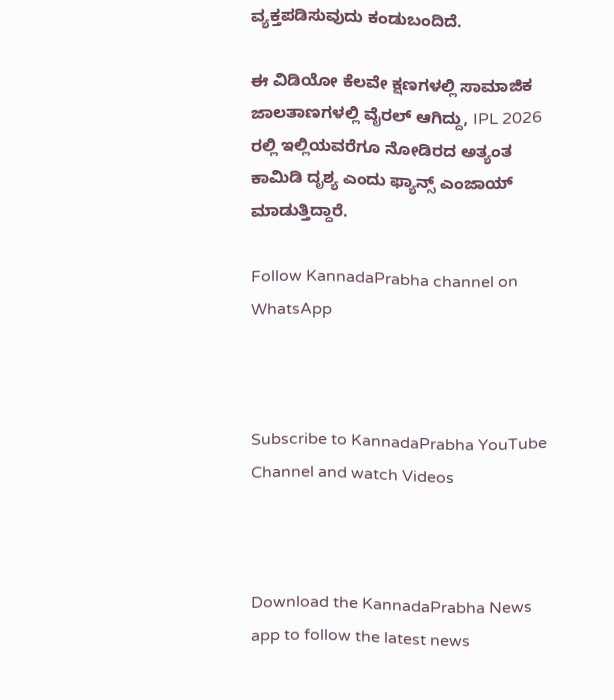ವ್ಯಕ್ತಪಡಿಸುವುದು ಕಂಡುಬಂದಿದೆ.

ಈ ವಿಡಿಯೋ ಕೆಲವೇ ಕ್ಷಣಗಳಲ್ಲಿ ಸಾಮಾಜಿಕ ಜಾಲತಾಣಗಳಲ್ಲಿ ವೈರಲ್ ಆಗಿದ್ದು, IPL 2026 ರಲ್ಲಿ ಇಲ್ಲಿಯವರೆಗೂ ನೋಡಿರದ ಅತ್ಯಂತ ಕಾಮಿಡಿ ದೃಶ್ಯ ಎಂದು ಫ್ಯಾನ್ಸ್ ಎಂಜಾಯ್ ಮಾಡುತ್ತಿದ್ದಾರೆ.

Follow KannadaPrabha channel on WhatsApp



Subscribe to KannadaPrabha YouTube Channel and watch Videos



Download the KannadaPrabha News app to follow the latest news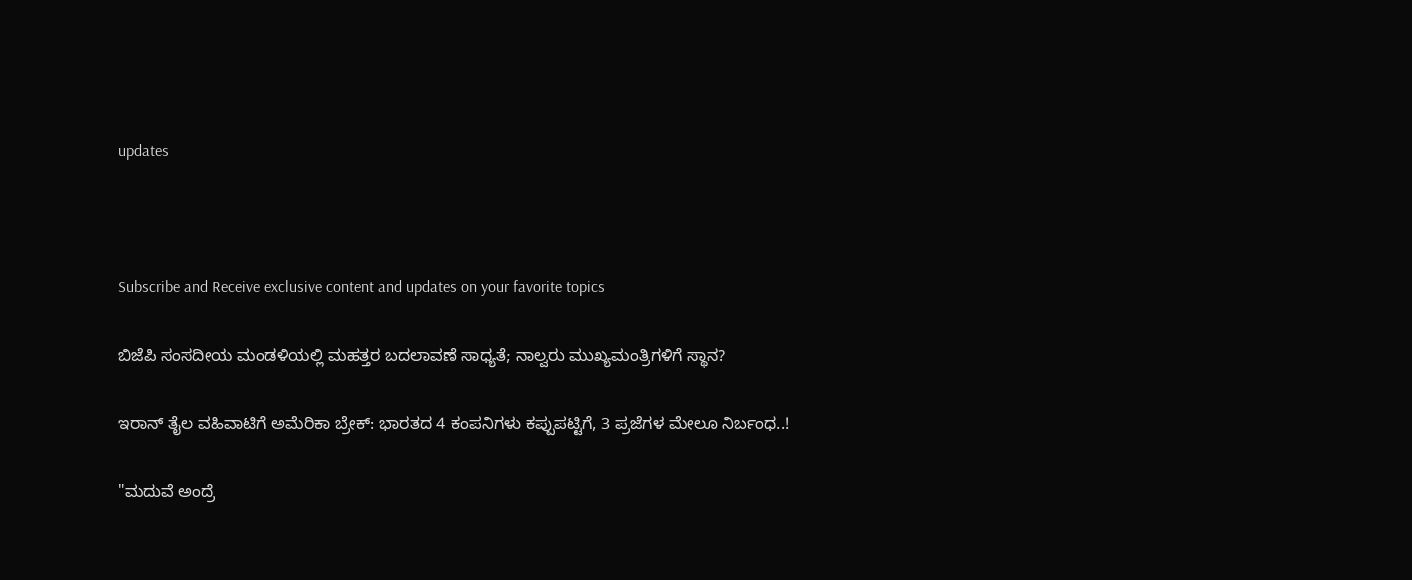updates



Subscribe and Receive exclusive content and updates on your favorite topics

ಬಿಜೆಪಿ ಸಂಸದೀಯ ಮಂಡಳಿಯಲ್ಲಿ ಮಹತ್ತರ ಬದಲಾವಣೆ ಸಾಧ್ಯತೆ; ನಾಲ್ವರು ಮುಖ್ಯಮಂತ್ರಿಗಳಿಗೆ ಸ್ಥಾನ?

ಇರಾನ್‌ ತೈಲ ವಹಿವಾಟಿಗೆ ಅಮೆರಿಕಾ ಬ್ರೇಕ್: ಭಾರತದ 4 ಕಂಪನಿಗಳು ಕಪ್ಪುಪಟ್ಟಿಗೆ, 3 ಪ್ರಜೆಗಳ ಮೇಲೂ ನಿರ್ಬಂಧ..!

"ಮದುವೆ ಅಂದ್ರೆ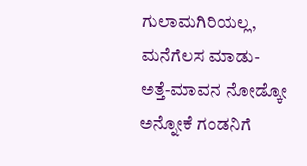ಗುಲಾಮಗಿರಿಯಲ್ಲ, ಮನೆಗೆಲಸ ಮಾಡು-ಅತ್ತೆ-ಮಾವನ ನೋಡ್ಕೋ ಅನ್ನೋಕೆ ಗಂಡನಿಗೆ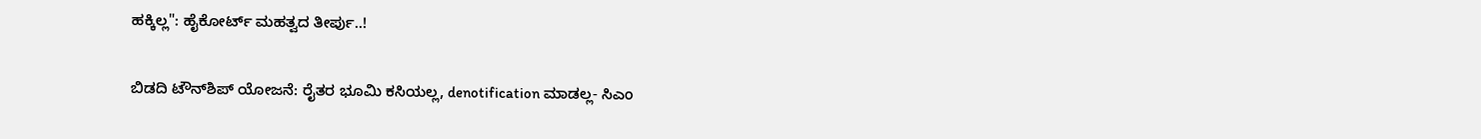ಹಕ್ಕಿಲ್ಲ": ಹೈಕೋರ್ಟ್ ಮಹತ್ವದ ತೀರ್ಪು..!

ಬಿಡದಿ ಟೌನ್‌ಶಿಪ್‌ ಯೋಜನೆ: ರೈತರ ಭೂಮಿ ಕಸಿಯಲ್ಲ, denotification ಮಾಡಲ್ಲ- ಸಿಎಂ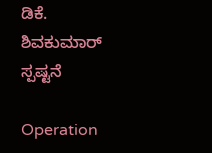ಡಿಕೆ. ಶಿವಕುಮಾರ್ ಸ್ಪಷ್ಟನೆ

Operation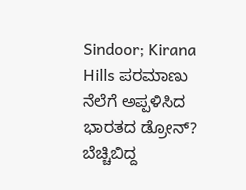Sindoor; Kirana Hills ಪರಮಾಣು ನೆಲೆಗೆ ಅಪ್ಪಳಿಸಿದ ಭಾರತದ ಡ್ರೋನ್? ಬೆಚ್ಚಿಬಿದ್ದ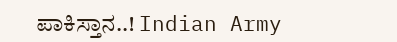ಪಾಕಿಸ್ತಾನ..! Indian Army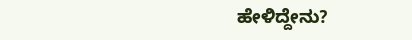ಹೇಳಿದ್ದೇನು?